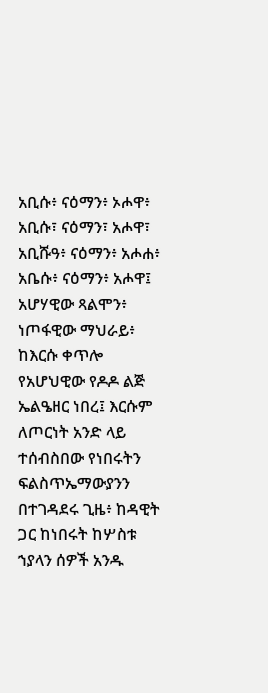አቢሱ፥ ናዕማን፥ ኦሖዋ፥
አቢሱ፣ ናዕማን፣ አሖዋ፣
አቢሹዓ፥ ናዕማን፥ አሖሐ፥
አቤሱ፥ ናዕማን፥ አሖዋ፤
አሆሃዊው ጻልሞን፥ ነጦፋዊው ማህራይ፥
ከእርሱ ቀጥሎ የአሆህዊው የዶዶ ልጅ ኤልዔዘር ነበረ፤ እርሱም ለጦርነት አንድ ላይ ተሰብስበው የነበሩትን ፍልስጥኤማውያንን በተገዳደሩ ጊዜ፥ ከዳዊት ጋር ከነበሩት ከሦስቱ ኀያላን ሰዎች አንዱ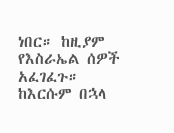ነበር። ከዚያም የእስራኤል ሰዎች አፈገፈጉ።
ከእርሱም በኋላ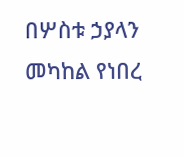በሦስቱ ኃያላን መካከል የነበረ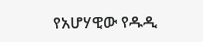የአሆሃዊው የዱዲ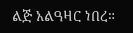ልጅ አልዓዛር ነበረ።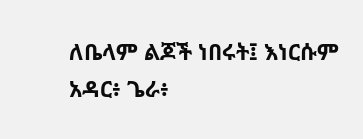ለቤላም ልጆች ነበሩት፤ እነርሱም አዳር፥ ጌራ፥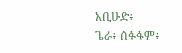አቢሁድ፥
ጌራ፥ ሰፉፋም፥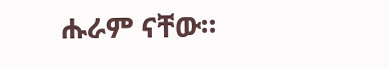ሑራም ናቸው።